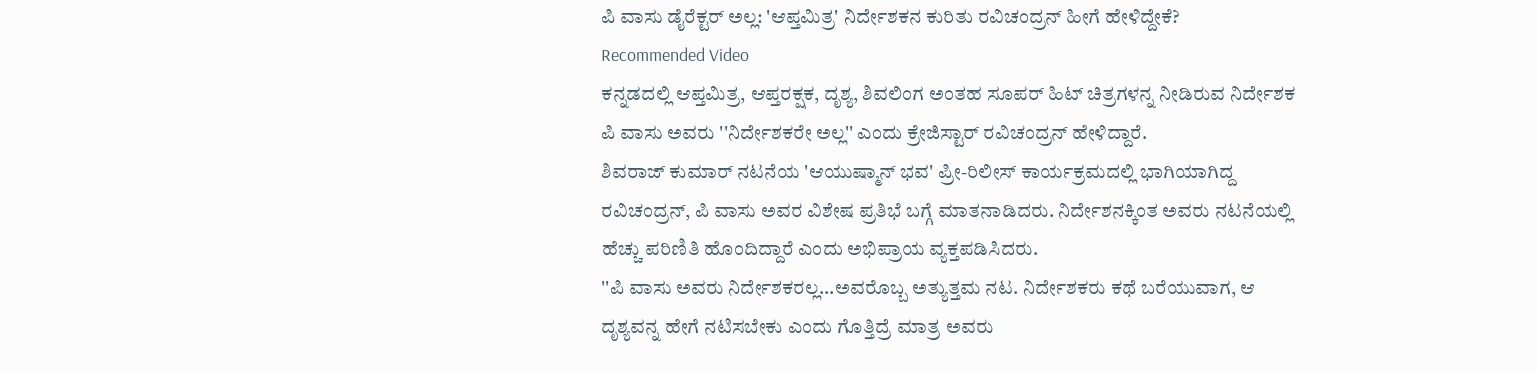ಪಿ ವಾಸು ಡೈರೆಕ್ಟರ್ ಅಲ್ಲ: 'ಆಪ್ತಮಿತ್ರ' ನಿರ್ದೇಶಕನ ಕುರಿತು ರವಿಚಂದ್ರನ್ ಹೀಗೆ ಹೇಳಿದ್ದೇಕೆ?
Recommended Video
ಕನ್ನಡದಲ್ಲಿ ಆಪ್ತಮಿತ್ರ, ಆಪ್ತರಕ್ಷಕ, ದೃಶ್ಯ, ಶಿವಲಿಂಗ ಅಂತಹ ಸೂಪರ್ ಹಿಟ್ ಚಿತ್ರಗಳನ್ನ ನೀಡಿರುವ ನಿರ್ದೇಶಕ ಪಿ ವಾಸು ಅವರು ''ನಿರ್ದೇಶಕರೇ ಅಲ್ಲ'' ಎಂದು ಕ್ರೇಜಿಸ್ಟಾರ್ ರವಿಚಂದ್ರನ್ ಹೇಳಿದ್ದಾರೆ.
ಶಿವರಾಜ್ ಕುಮಾರ್ ನಟನೆಯ 'ಆಯುಷ್ಮಾನ್ ಭವ' ಪ್ರೀ-ರಿಲೀಸ್ ಕಾರ್ಯಕ್ರಮದಲ್ಲಿ ಭಾಗಿಯಾಗಿದ್ದ ರವಿಚಂದ್ರನ್, ಪಿ ವಾಸು ಅವರ ವಿಶೇಷ ಪ್ರತಿಭೆ ಬಗ್ಗೆ ಮಾತನಾಡಿದರು. ನಿರ್ದೇಶನಕ್ಕಿಂತ ಅವರು ನಟನೆಯಲ್ಲಿ ಹೆಚ್ಚು ಪರಿಣಿತಿ ಹೊಂದಿದ್ದಾರೆ ಎಂದು ಅಭಿಪ್ರಾಯ ವ್ಯಕ್ತಪಡಿಸಿದರು.
''ಪಿ ವಾಸು ಅವರು ನಿರ್ದೇಶಕರಲ್ಲ...ಅವರೊಬ್ಬ ಅತ್ಯುತ್ತಮ ನಟ. ನಿರ್ದೇಶಕರು ಕಥೆ ಬರೆಯುವಾಗ, ಆ ದೃಶ್ಯವನ್ನ ಹೇಗೆ ನಟಿಸಬೇಕು ಎಂದು ಗೊತ್ತಿದ್ರೆ ಮಾತ್ರ ಅವರು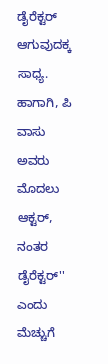ಡೈರೆಕ್ಟರ್ ಆಗುವುದಕ್ಕ ಸಾಧ್ಯ. ಹಾಗಾಗಿ, ಪಿ ವಾಸು ಅವರು ಮೊದಲು ಆಕ್ಟರ್, ನಂತರ ಡೈರೆಕ್ಟರ್'' ಎಂದು ಮೆಚ್ಚುಗೆ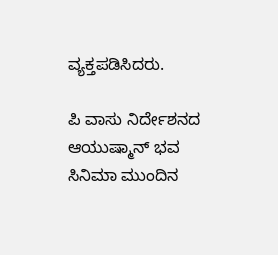ವ್ಯಕ್ತಪಡಿಸಿದರು.

ಪಿ ವಾಸು ನಿರ್ದೇಶನದ ಆಯುಷ್ಮಾನ್ ಭವ ಸಿನಿಮಾ ಮುಂದಿನ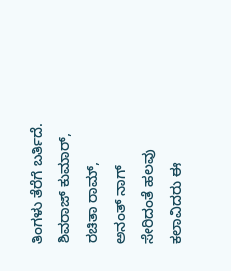ತಿಂಗಳು ತೆರೆಗೆ ಬರ್ತಿದೆ. ಶಿವರಾಜ್ ಕುಮಾರ್, ರಚಿತಾ ರಾಮ್, ಅನಂತ್ ನಾಗ್ ಸೇರಿದಂತೆ ಹಲವು ಕಲಾವಿದರು ಈ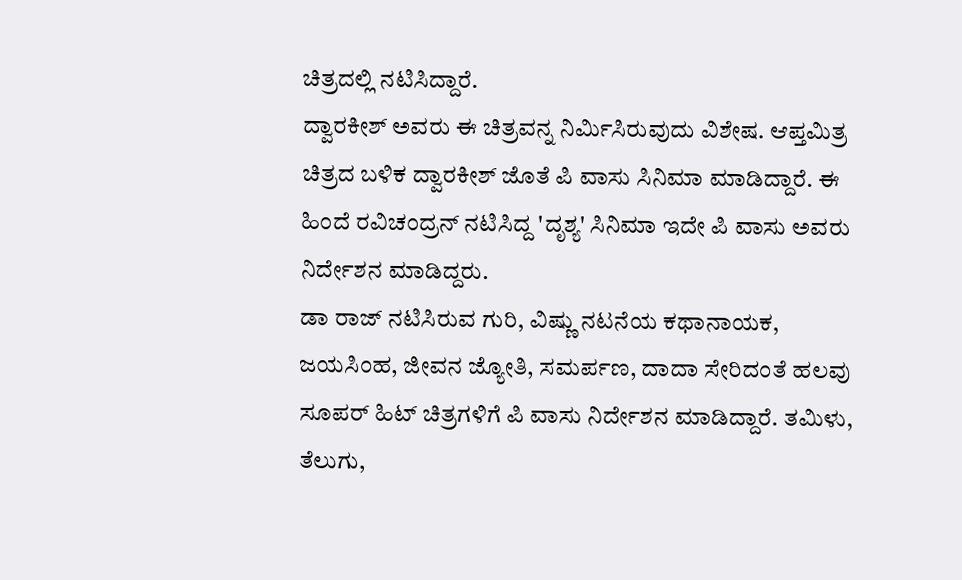ಚಿತ್ರದಲ್ಲಿ ನಟಿಸಿದ್ದಾರೆ.
ದ್ವಾರಕೀಶ್ ಅವರು ಈ ಚಿತ್ರವನ್ನ ನಿರ್ಮಿಸಿರುವುದು ವಿಶೇಷ. ಆಪ್ತಮಿತ್ರ ಚಿತ್ರದ ಬಳಿಕ ದ್ವಾರಕೀಶ್ ಜೊತೆ ಪಿ ವಾಸು ಸಿನಿಮಾ ಮಾಡಿದ್ದಾರೆ. ಈ ಹಿಂದೆ ರವಿಚಂದ್ರನ್ ನಟಿಸಿದ್ದ 'ದೃಶ್ಯ' ಸಿನಿಮಾ ಇದೇ ಪಿ ವಾಸು ಅವರು ನಿರ್ದೇಶನ ಮಾಡಿದ್ದರು.
ಡಾ ರಾಜ್ ನಟಿಸಿರುವ ಗುರಿ, ವಿಷ್ಣು ನಟನೆಯ ಕಥಾನಾಯಕ, ಜಯಸಿಂಹ, ಜೀವನ ಜ್ಯೋತಿ, ಸಮರ್ಪಣ, ದಾದಾ ಸೇರಿದಂತೆ ಹಲವು ಸೂಪರ್ ಹಿಟ್ ಚಿತ್ರಗಳಿಗೆ ಪಿ ವಾಸು ನಿರ್ದೇಶನ ಮಾಡಿದ್ದಾರೆ. ತಮಿಳು, ತೆಲುಗು,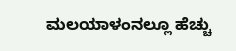ಮಲಯಾಳಂನಲ್ಲೂ ಹೆಚ್ಚು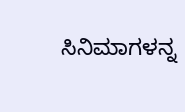ಸಿನಿಮಾಗಳನ್ನ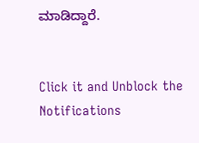ಮಾಡಿದ್ದಾರೆ.


Click it and Unblock the Notifications